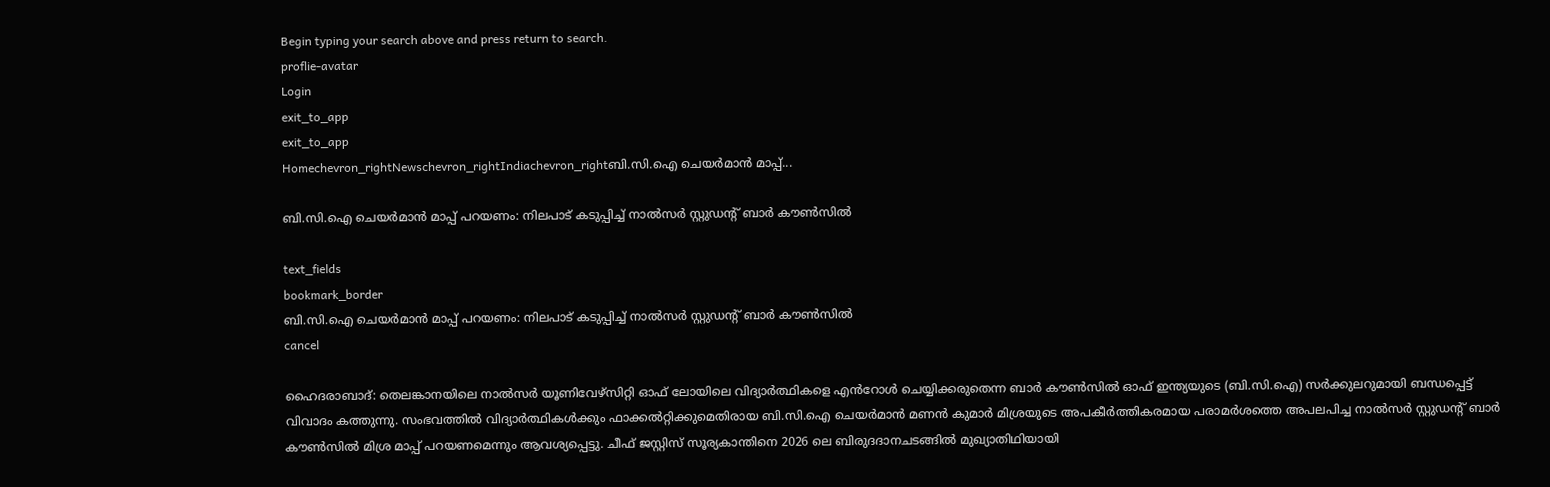Begin typing your search above and press return to search.
proflie-avatar
Login
exit_to_app
exit_to_app
Homechevron_rightNewschevron_rightIndiachevron_rightബി.സി.ഐ ചെയർമാൻ മാപ്പ്...

ബി.സി.ഐ ചെയർമാൻ മാപ്പ് പറയണം: നിലപാട് കടുപ്പിച്ച് നാൽസർ സ്റ്റുഡന്റ് ബാർ കൗൺസിൽ

text_fields
bookmark_border
ബി.സി.ഐ ചെയർമാൻ മാപ്പ് പറയണം: നിലപാട് കടുപ്പിച്ച് നാൽസർ സ്റ്റുഡന്റ് ബാർ കൗൺസിൽ
cancel

ഹൈദരാബാദ്: തെലങ്കാനയിലെ നാൽസർ യൂണിവേഴ്സിറ്റി ഓഫ് ലോയിലെ വിദ്യാർത്ഥികളെ എൻറോൾ ചെയ്യിക്കരുതെന്ന ബാർ കൗൺസിൽ ഓഫ് ഇന്ത്യയുടെ (ബി.സി.ഐ) സർക്കുലറുമായി ബന്ധപ്പെട്ട് വിവാദം കത്തുന്നു. സംഭവത്തിൽ വിദ്യാർത്ഥികൾക്കും ഫാക്കൽറ്റിക്കുമെതിരായ ബി.സി.ഐ ചെയർമാൻ മണൻ കുമാർ മിശ്രയുടെ അപകീർത്തികരമായ പരാമർശത്തെ അപലപിച്ച നാൽസർ സ്റ്റുഡന്റ് ബാർ കൗൺസിൽ മിശ്ര മാപ്പ് പറയണമെന്നും ആവശ്യപ്പെട്ടു. ചീഫ് ജസ്റ്റിസ് സൂര്യകാന്തിനെ 2026 ലെ ബിരുദദാനചടങ്ങിൽ മുഖ്യാതിഥിയായി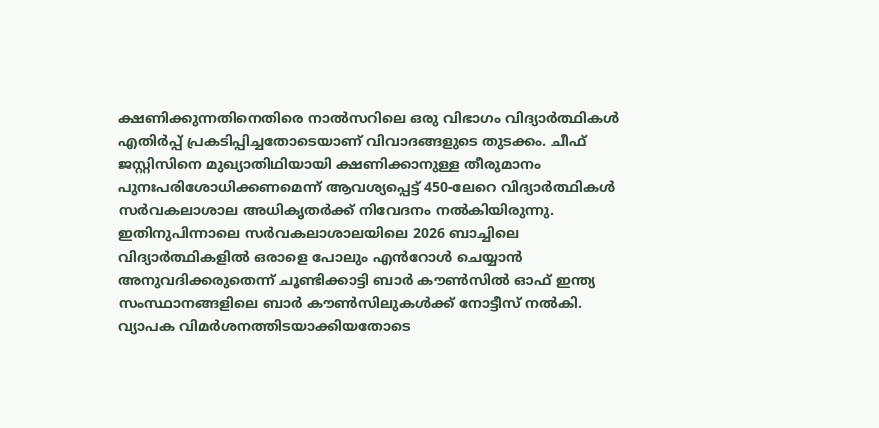ക്ഷണിക്കുന്നതിനെതിരെ നാൽസറിലെ ഒരു വിഭാഗം വിദ്യാർത്ഥികൾ എതിർപ്പ് പ്രകടിപ്പിച്ചതോടെയാണ് വിവാദങ്ങളുടെ തുടക്കം. ചീഫ് ജസ്റ്റിസിനെ മുഖ്യാതിഥിയായി ക്ഷണിക്കാനുള്ള തീരുമാനം പുനഃപരിശോധിക്കണമെന്ന് ആവശ്യപ്പെട്ട് 450-ലേറെ വിദ്യാർത്ഥികൾ സർവകലാശാല അധികൃതർക്ക് നിവേദനം നൽകിയിരുന്നു. ഇതിനുപിന്നാലെ സർവകലാശാലയിലെ 2026 ബാച്ചിലെ വിദ്യാർത്ഥികളിൽ ഒരാളെ പോലും എൻറോൾ ചെയ്യാൻ അനുവദിക്കരുതെന്ന് ചൂണ്ടിക്കാട്ടി ബാർ കൗൺസിൽ ഓഫ് ഇന്ത്യ സംസ്ഥാനങ്ങളിലെ ബാർ കൗൺസിലുകൾക്ക് നോട്ടീസ് നൽകി. വ്യാപക വിമർശനത്തിടയാക്കിയതോടെ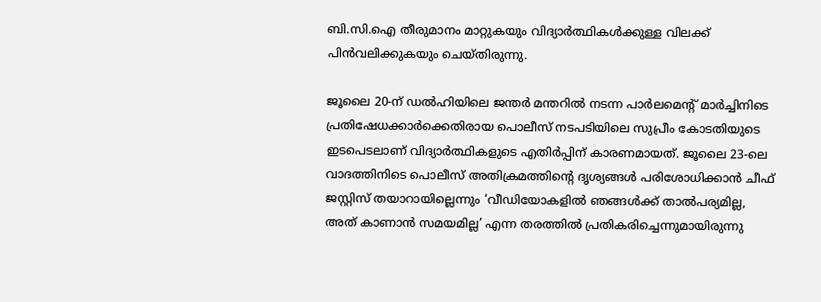ബി.സി.ഐ തീരുമാനം മാറ്റുകയും വിദ്യാർത്ഥികൾക്കുള്ള വിലക്ക് പിൻവലിക്കുകയും ചെയ്തിരുന്നു.

ജൂലൈ 20-ന് ഡൽഹിയിലെ ജന്തർ മന്തറിൽ നടന്ന പാർലമെന്റ് മാർച്ചിനിടെ പ്രതിഷേധക്കാർക്കെതിരായ പൊലീസ് നടപടിയിലെ സുപ്രീം കോടതിയുടെ ഇടപെടലാണ് വിദ്യാർത്ഥികളുടെ എതിർപ്പിന് കാരണമായത്. ജൂലൈ 23-ലെ വാദത്തിനിടെ പൊലീസ് അതിക്രമത്തിന്റെ ദൃശ്യങ്ങൾ പരിശോധിക്കാൻ ചീഫ് ജസ്റ്റിസ് തയാറായില്ലെന്നും ‘വീഡിയോകളിൽ ഞങ്ങൾക്ക് താൽപര്യമില്ല, അത് കാണാൻ സമയമില്ല’ എന്ന തരത്തിൽ പ്രതികരിച്ചെന്നുമായിരുന്നു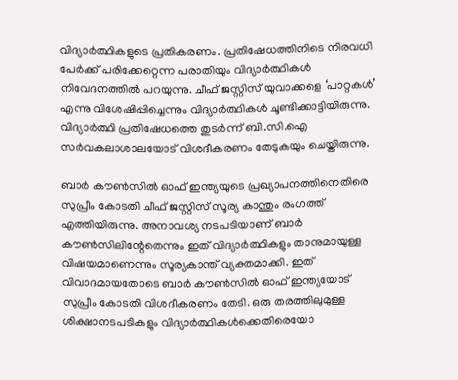വിദ്യാർത്ഥികളുടെ പ്രതികരണം. പ്രതിഷേധത്തിനിടെ നിരവധി പേർക്ക് പരിക്കേറ്റെന്ന പരാതിയും വിദ്യാർത്ഥികൾ നിവേദനത്തിൽ പറയുന്നു. ചീഫ് ജസ്റ്റിസ് യുവാക്കളെ ‘പാറ്റകൾ’ എന്നു വിശേഷിപ്പിച്ചെന്നും വിദ്യാർത്ഥികൾ ചൂണ്ടിക്കാട്ടിയിരുന്നു. വിദ്യാർത്ഥി പ്രതിഷേധത്തെ തുടർന്ന് ബി.സി.ഐ സർവകലാശാലയോട് വിശദീകരണം തേടുകയും ചെയ്തിരുന്നു.

ബാർ കൗൺസിൽ ഓഫ് ഇന്ത്യയുടെ പ്രഖ്യാപനത്തിനെതിരെ സുപ്രീം കോടതി ചീഫ് ജസ്റ്റിസ് സൂര്യ കാന്തും രംഗത്ത് എത്തിയിരുന്നു. അനാവശ്യ നടപടിയാണ് ബാർ കൗൺസിലിന്റേതെന്നും ഇത് വിദ്യാർത്ഥികളും താനുമായുള്ള വിഷയമാണെന്നും സൂര്യകാന്ത് വ്യക്തമാക്കി. ഇത് വിവാദമായതോടെ ബാർ കൗൺസിൽ ഓഫ് ഇന്ത്യയോട് സുപ്രീം കോടതി വിശദീകരണം തേടി. ഒരു തരത്തിലുമുള്ള ശിക്ഷാനടപടികളും വിദ്യാർത്ഥികൾക്കെതിരെയോ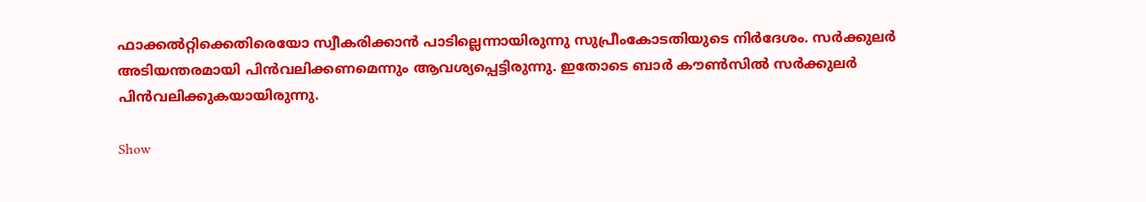ഫാക്കൽറ്റിക്കെതിരെയോ സ്വീകരിക്കാൻ പാടില്ലെന്നായിരുന്നു സുപ്രീംകോടതിയുടെ നിർദേശം. സർക്കുലർ അടിയന്തരമായി പിൻവലിക്കണമെന്നും ആവശ്യപ്പെട്ടിരുന്നു. ഇതോടെ ബാർ കൗൺസിൽ സർക്കുലർ പിൻവലിക്കുകയായിരുന്നു.

Show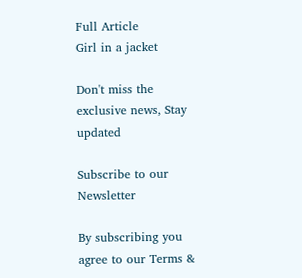Full Article
Girl in a jacket

Don't miss the exclusive news, Stay updated

Subscribe to our Newsletter

By subscribing you agree to our Terms &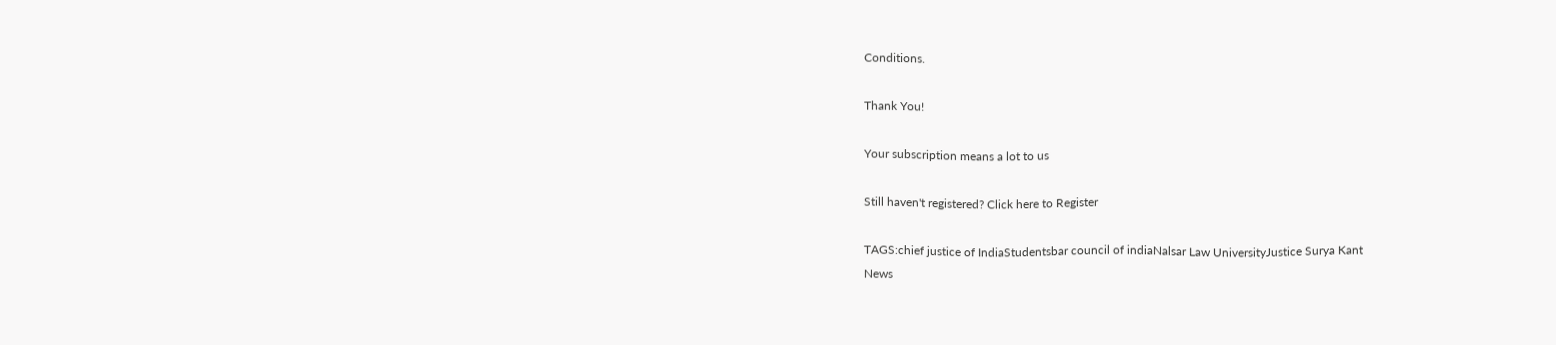Conditions.

Thank You!

Your subscription means a lot to us

Still haven't registered? Click here to Register

TAGS:chief justice of IndiaStudentsbar council of indiaNalsar Law UniversityJustice Surya Kant
News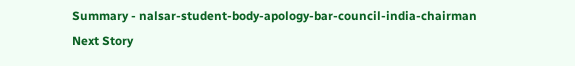Summary - nalsar-student-body-apology-bar-council-india-chairman
Next Story